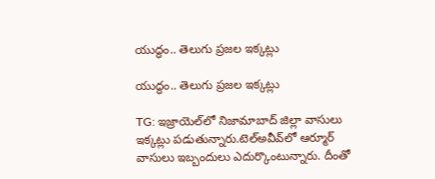యుద్ధం.. తెలుగు ప్రజల ఇక్కట్లు

యుద్ధం.. తెలుగు ప్రజల ఇక్కట్లు

TG: ఇజ్రాయెల్‌లో నిజామాబాద్ జిల్లా వాసులు ఇక్కట్లు పడుతున్నారు.టెల్‌అవీవ్‌లో ఆర్మూర్ వాసులు ఇబ్బందులు ఎదుర్కొంటున్నారు. దీంతో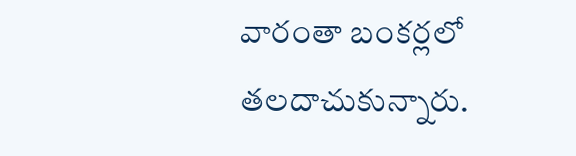వారంతా బంకర్లలో తలదాచుకున్నారు.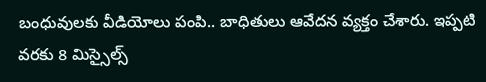బంధువులకు వీడియోలు పంపి.. బాధితులు ఆవేదన వ్యక్తం చేశారు. ఇప్పటి వరకు 8 మిస్సైల్స్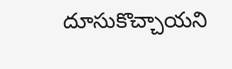దూసుకొచ్చాయని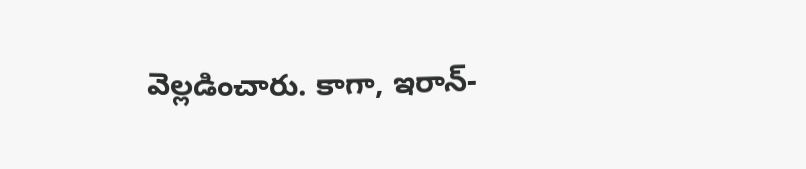వెల్లడించారు. కాగా, ఇరాన్-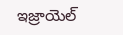ఇజ్రాయెల్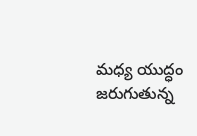మధ్య యుద్ధం జరుగుతున్న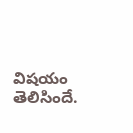విషయం తెలిసిందే.